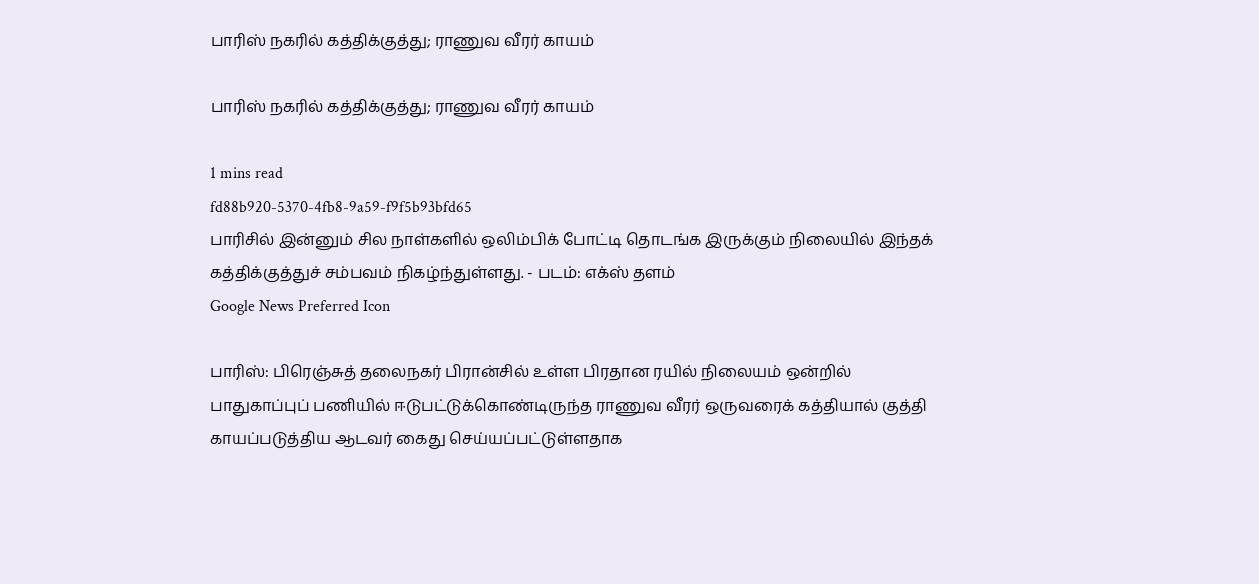பாரிஸ் நகரில் கத்திக்குத்து; ராணுவ வீரர் காயம்

பாரிஸ் நகரில் கத்திக்குத்து; ராணுவ வீரர் காயம்

1 mins read
fd88b920-5370-4fb8-9a59-f9f5b93bfd65
பாரிசில் இன்னும் சில நாள்களில் ஒலிம்பிக் போட்டி தொடங்க இருக்கும் நிலையில் இந்தக் கத்திக்குத்துச் சம்பவம் நிகழ்ந்துள்ளது. - படம்: எக்ஸ் தளம்
Google News Preferred Icon

பாரிஸ்: பிரெஞ்சுத் தலைநகர் பிரான்சில் உள்ள பிரதான ரயில் நிலையம் ஒன்றில் பாதுகாப்புப் பணியில் ஈடுபட்டுக்கொண்டிருந்த ராணுவ வீரர் ஒருவரைக் கத்தியால் குத்தி காயப்படுத்திய ஆடவர் கைது செய்யப்பட்டுள்ளதாக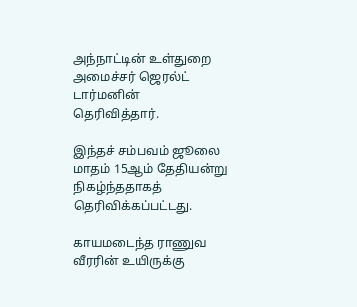அந்நாட்டின் உள்துறை அமைச்சர் ஜெரல்ட் டார்மனின் தெரிவித்தார்.

இந்தச் சம்பவம் ஜூலை மாதம் 15ஆம் தேதியன்று நிகழ்ந்ததாகத் தெரிவிக்கப்பட்டது.

காயமடைந்த ராணுவ வீரரின் உயிருக்கு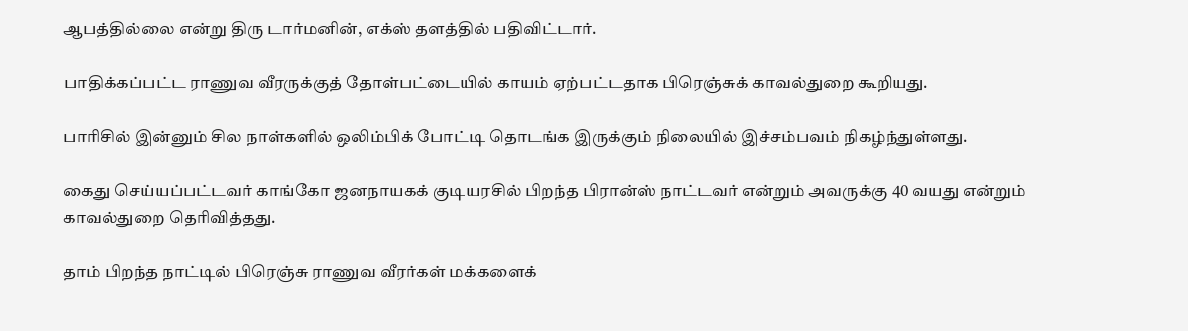ஆபத்தில்லை என்று திரு டார்மனின், எக்ஸ் தளத்தில் பதிவிட்டார்.

பாதிக்கப்பட்ட ராணுவ வீரருக்குத் தோள்பட்டையில் காயம் ஏற்பட்டதாக பிரெஞ்சுக் காவல்துறை கூறியது.

பாரிசில் இன்னும் சில நாள்களில் ஒலிம்பிக் போட்டி தொடங்க இருக்கும் நிலையில் இச்சம்பவம் நிகழ்ந்துள்ளது.

கைது செய்யப்பட்டவர் காங்கோ ஜனநாயகக் குடியரசில் பிறந்த பிரான்ஸ் நாட்டவர் என்றும் அவருக்கு 40 வயது என்றும் காவல்துறை தெரிவித்தது.

தாம் பிறந்த நாட்டில் பிரெஞ்சு ராணுவ வீரர்கள் மக்களைக்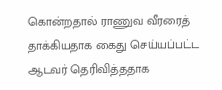கொன்றதால் ராணுவ வீரரைத் தாக்கியதாக கைது செய்யப்பட்ட ஆடவர் தெரிவித்ததாக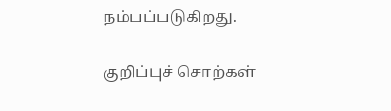நம்பப்படுகிறது.

குறிப்புச் சொற்கள்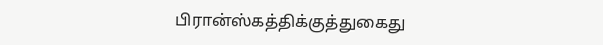பிரான்ஸ்கத்திக்குத்துகைது